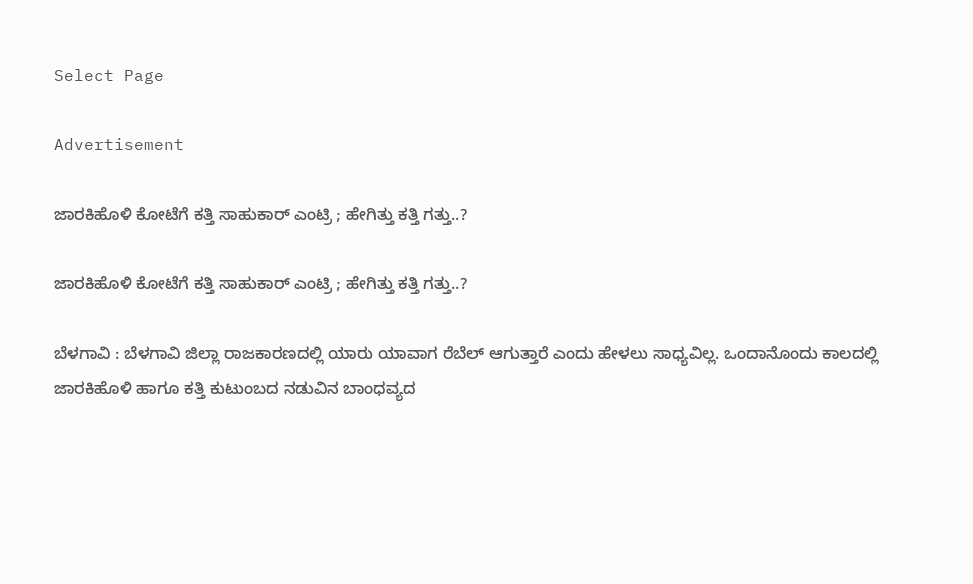Select Page

Advertisement

ಜಾರಕಿಹೊಳಿ ಕೋಟೆಗೆ ಕತ್ತಿ ಸಾಹುಕಾರ್ ಎಂಟ್ರಿ ; ಹೇಗಿತ್ತು ಕತ್ತಿ ಗತ್ತು‌..?

ಜಾರಕಿಹೊಳಿ ಕೋಟೆಗೆ ಕತ್ತಿ ಸಾಹುಕಾರ್ ಎಂಟ್ರಿ ; ಹೇಗಿತ್ತು ಕತ್ತಿ ಗತ್ತು‌..?

ಬೆಳಗಾವಿ : ಬೆಳಗಾವಿ ಜಿಲ್ಲಾ ರಾಜಕಾರಣದಲ್ಲಿ ಯಾರು ಯಾವಾಗ ರೆಬೆಲ್ ಆಗುತ್ತಾರೆ ಎಂದು ಹೇಳಲು ಸಾಧ್ಯವಿಲ್ಲ. ಒಂದಾನೊಂದು ಕಾಲದಲ್ಲಿ ಜಾರಕಿಹೊಳಿ ಹಾಗೂ ಕತ್ತಿ ಕುಟುಂಬದ ನಡುವಿನ ಬಾಂಧವ್ಯದ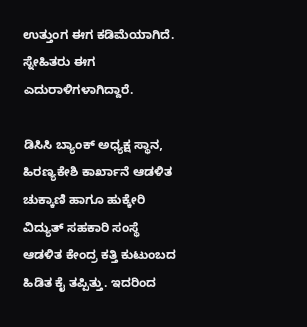ಉತ್ತುಂಗ ಈಗ ಕಡಿಮೆಯಾಗಿದೆ. ಸ್ನೇಹಿತರು ಈಗ ಎದುರಾಳಿಗಳಾಗಿದ್ದಾರೆ.

ಡಿಸಿಸಿ ಬ್ಯಾಂಕ್ ಅಧ್ಯಕ್ಷ ಸ್ಥಾನ, ಹಿರಣ್ಯಕೇಶಿ ಕಾರ್ಖಾನೆ ಆಡಳಿತ ಚುಕ್ಕಾಣಿ ಹಾಗೂ ಹುಕ್ಕೇರಿ ವಿದ್ಯುತ್ ಸಹಕಾರಿ ಸಂಸ್ಥೆ ಆಡಳಿತ ಕೇಂದ್ರ ಕತ್ತಿ ಕುಟುಂಬದ ಹಿಡಿತ ಕೈ ತಪ್ಪಿತ್ತು. ಇದರಿಂದ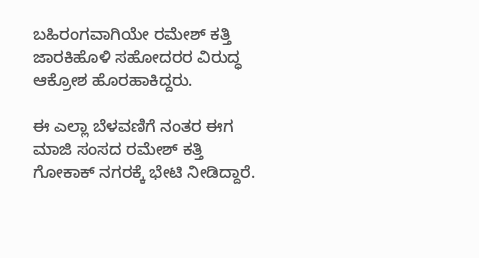ಬಹಿರಂಗವಾಗಿಯೇ ರಮೇಶ್ ಕತ್ತಿ ಜಾರಕಿಹೊಳಿ ಸಹೋದರರ ವಿರುದ್ಧ ಆಕ್ರೋಶ ಹೊರಹಾಕಿದ್ದರು.

ಈ ಎಲ್ಲಾ ಬೆಳವಣಿಗೆ ನಂತರ ಈಗ ಮಾಜಿ ಸಂಸದ ರಮೇಶ್ ಕತ್ತಿ ಗೋಕಾಕ್ ನಗರಕ್ಕೆ ಭೇಟಿ ನೀಡಿದ್ದಾರೆ‌.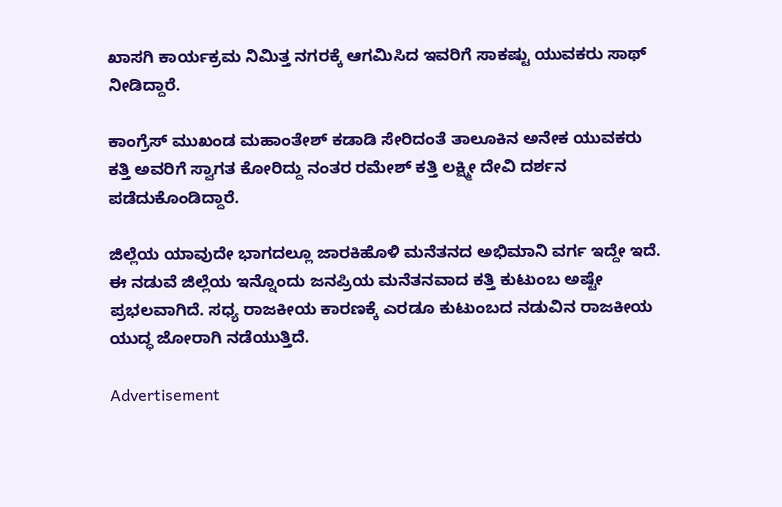ಖಾಸಗಿ ಕಾರ್ಯಕ್ರಮ ನಿಮಿತ್ತ ನಗರಕ್ಕೆ ಆಗಮಿಸಿದ ಇವರಿಗೆ ಸಾಕಷ್ಟು ಯುವಕರು ಸಾಥ್ ನೀಡಿದ್ದಾರೆ.

ಕಾಂಗ್ರೆಸ್ ಮುಖಂಡ ಮಹಾಂತೇಶ್ ಕಡಾಡಿ ಸೇರಿದಂತೆ ತಾಲೂಕಿನ ಅನೇಕ ಯುವಕರು ಕತ್ತಿ ಅವರಿಗೆ ಸ್ವಾಗತ ಕೋರಿದ್ದು ನಂತರ ರಮೇಶ್ ಕತ್ತಿ ಲಕ್ಷ್ಮೀ ದೇವಿ ದರ್ಶನ ಪಡೆದುಕೊಂಡಿದ್ದಾರೆ.

ಜಿಲ್ಲೆಯ ಯಾವುದೇ ಭಾಗದಲ್ಲೂ ಜಾರಕಿಹೊಳಿ ಮನೆತನದ ಅಭಿಮಾನಿ ವರ್ಗ ಇದ್ದೇ ಇದೆ. ಈ ನಡುವೆ ಜಿಲ್ಲೆಯ ಇನ್ನೊಂದು ಜನಪ್ರಿಯ ಮನೆತನವಾದ ಕತ್ತಿ ಕುಟುಂಬ ಅಷ್ಟೇ ಪ್ರಭಲವಾಗಿದೆ. ಸಧ್ಯ ರಾಜಕೀಯ ಕಾರಣಕ್ಕೆ ಎರಡೂ ಕುಟುಂಬದ ನಡುವಿನ ರಾಜಕೀಯ ಯುದ್ಧ ಜೋರಾಗಿ ನಡೆಯುತ್ತಿದೆ.

Advertisement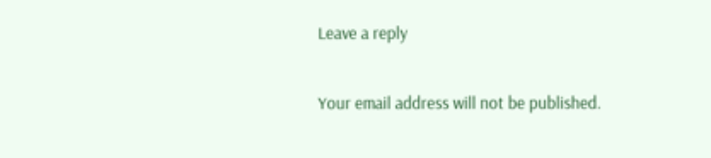Leave a reply

Your email address will not be published.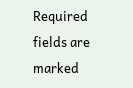Required fields are marked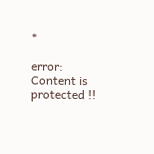*

error: Content is protected !!